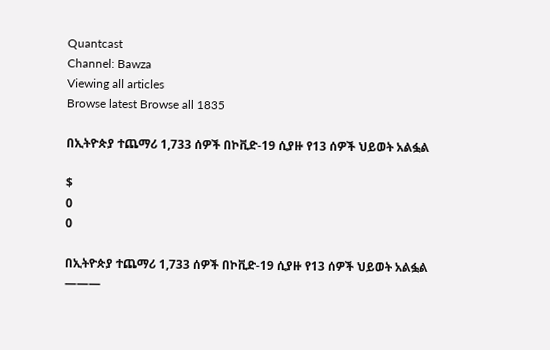Quantcast
Channel: Bawza
Viewing all articles
Browse latest Browse all 1835

በኢትዮጵያ ተጨማሪ 1,733 ሰዎች በኮቪድ-19 ሲያዙ የ13 ሰዎች ህይወት አልፏል

$
0
0

በኢትዮጵያ ተጨማሪ 1,733 ሰዎች በኮቪድ-19 ሲያዙ የ13 ሰዎች ህይወት አልፏል
———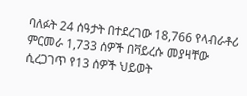ባለፉት 24 ሰዓታት በተደረገው 18,766 የላብራቶሪ ምርመራ 1,733 ሰዎች በቫይረሱ መያዛቸው ሲረጋገጥ የ13 ሰዎች ህይወት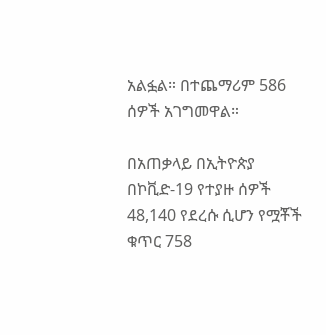አልፏል። በተጨማሪም 586 ሰዎች አገግመዋል።

በአጠቃላይ በኢትዮጵያ በኮቪድ-19 የተያዙ ሰዎች 48,140 የደረሱ ሲሆን የሟቾች ቁጥር 758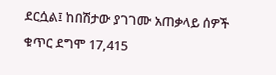ደርሷል፤ ከበሽታው ያገገሙ አጠቃላይ ሰዎች ቁጥር ደግሞ 17,415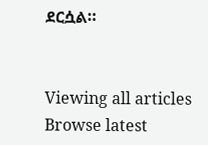ደርሷል።


Viewing all articles
Browse latest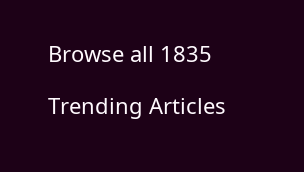Browse all 1835

Trending Articles